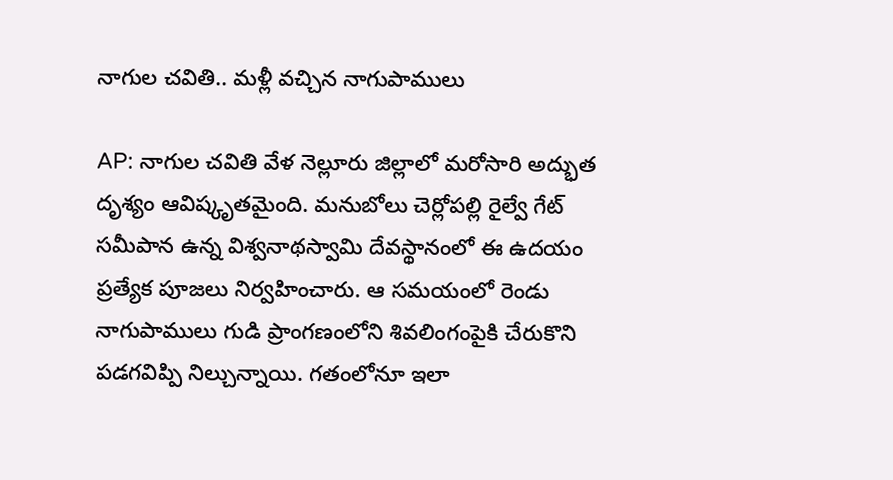నాగుల చవితి.. మళ్లీ వచ్చిన నాగుపాములు

AP: నాగుల చవితి వేళ నెల్లూరు జిల్లాలో మరోసారి అద్భుత దృశ్యం ఆవిష్కృతమైంది. మనుబోలు చెర్లోపల్లి రైల్వే గేట్ సమీపాన ఉన్న విశ్వనాథస్వామి దేవస్థానంలో ఈ ఉదయం ప్రత్యేక పూజలు నిర్వహించారు. ఆ సమయంలో రెండు నాగుపాములు గుడి ప్రాంగణంలోని శివలింగంపైకి చేరుకొని పడగవిప్పి నిల్చున్నాయి. గతంలోనూ ఇలా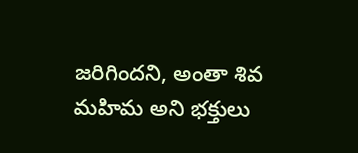జరిగిందని, అంతా శివ మహిమ అని భక్తులు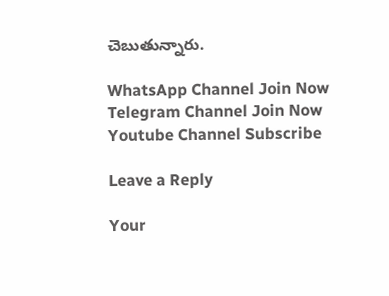చెబుతున్నారు.

WhatsApp Channel Join Now
Telegram Channel Join Now
Youtube Channel Subscribe

Leave a Reply

Your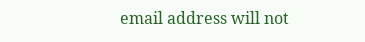email address will not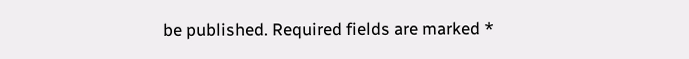be published. Required fields are marked *